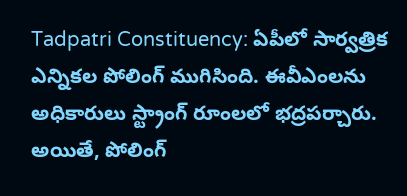Tadpatri Constituency: ఏపీలో సార్వత్రిక ఎన్నికల పోలింగ్ ముగిసింది. ఈవీఎంలను అధికారులు స్ట్రాంగ్ రూంలలో భద్రపర్చారు. అయితే, పోలింగ్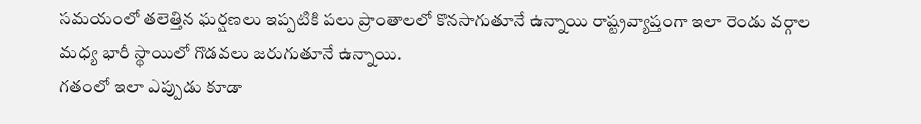సమయంలో తలెత్తిన ఘర్షణలు ఇప్పటికి పలు ప్రాంతాలలో కొనసాగుతూనే ఉన్నాయి రాష్ట్రవ్యాప్తంగా ఇలా రెండు వర్గాల మధ్య భారీ స్థాయిలో గొడవలు జరుగుతూనే ఉన్నాయి.
గతంలో ఇలా ఎప్పుడు కూడా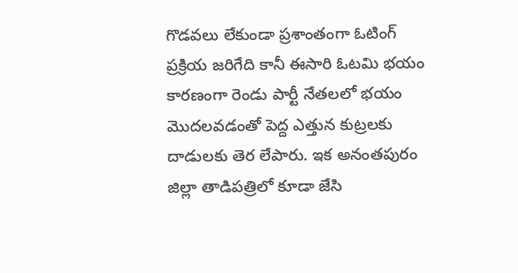గొడవలు లేకుండా ప్రశాంతంగా ఓటింగ్ ప్రక్రియ జరిగేది కానీ ఈసారి ఓటమి భయం కారణంగా రెండు పార్టీ నేతలలో భయం మొదలవడంతో పెద్ద ఎత్తున కుట్రలకు దాడులకు తెర లేపారు. ఇక అనంతపురం జిల్లా తాడిపత్రిలో కూడా జేసి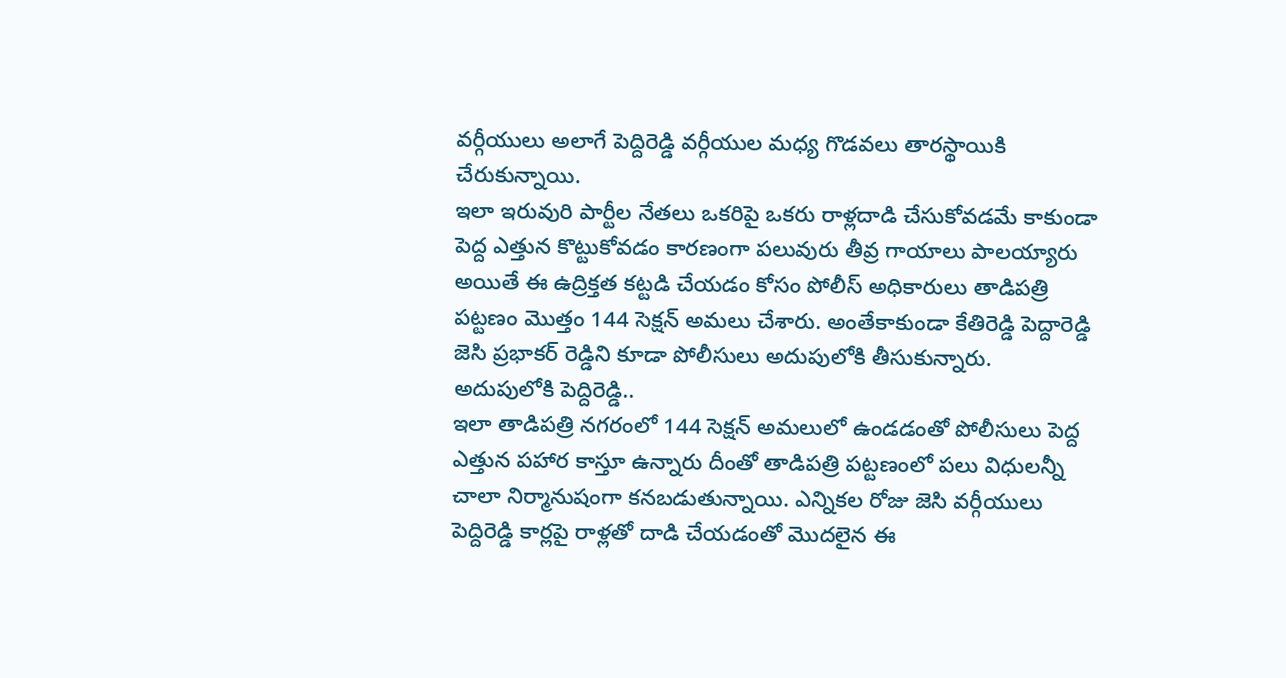వర్గీయులు అలాగే పెద్దిరెడ్డి వర్గీయుల మధ్య గొడవలు తారస్థాయికి చేరుకున్నాయి.
ఇలా ఇరువురి పార్టీల నేతలు ఒకరిపై ఒకరు రాళ్లదాడి చేసుకోవడమే కాకుండా పెద్ద ఎత్తున కొట్టుకోవడం కారణంగా పలువురు తీవ్ర గాయాలు పాలయ్యారు అయితే ఈ ఉద్రిక్తత కట్టడి చేయడం కోసం పోలీస్ అధికారులు తాడిపత్రి పట్టణం మొత్తం 144 సెక్షన్ అమలు చేశారు. అంతేకాకుండా కేతిరెడ్డి పెద్దారెడ్డి జెసి ప్రభాకర్ రెడ్డిని కూడా పోలీసులు అదుపులోకి తీసుకున్నారు.
అదుపులోకి పెద్దిరెడ్డి..
ఇలా తాడిపత్రి నగరంలో 144 సెక్షన్ అమలులో ఉండడంతో పోలీసులు పెద్ద ఎత్తున పహార కాస్తూ ఉన్నారు దీంతో తాడిపత్రి పట్టణంలో పలు విధులన్నీ చాలా నిర్మానుషంగా కనబడుతున్నాయి. ఎన్నికల రోజు జెసి వర్గీయులు పెద్దిరెడ్డి కార్లపై రాళ్లతో దాడి చేయడంతో మొదలైన ఈ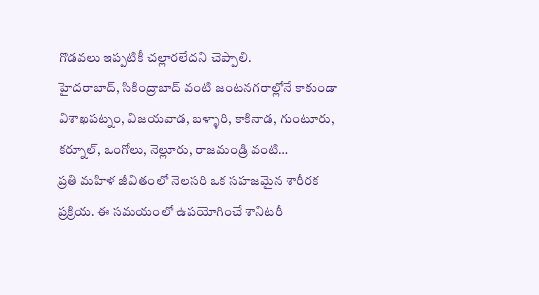గొడవలు ఇప్పటికీ చల్లారలేదని చెప్పాలి.
హైదరాబాద్, సికింద్రాబాద్ వంటి జంటనగరాల్లోనే కాకుండా విశాఖపట్నం, విజయవాడ, బళ్ళారి, కాకినాడ, గుంటూరు, కర్నూల్, ఒంగోలు, నెల్లూరు, రాజమండ్రి వంటి…
ప్రతి మహిళ జీవితంలో నెలసరి ఒక సహజమైన శారీరక ప్రక్రియ. ఈ సమయంలో ఉపయోగించే శానిటరీ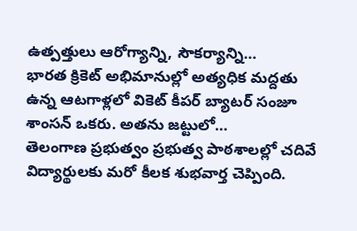ఉత్పత్తులు ఆరోగ్యాన్ని, సౌకర్యాన్ని…
భారత క్రికెట్ అభిమానుల్లో అత్యధిక మద్దతు ఉన్న ఆటగాళ్లలో వికెట్ కీపర్ బ్యాటర్ సంజూ శాంసన్ ఒకరు. అతను జట్టులో…
తెలంగాణ ప్రభుత్వం ప్రభుత్వ పాఠశాలల్లో చదివే విద్యార్థులకు మరో కీలక శుభవార్త చెప్పింది.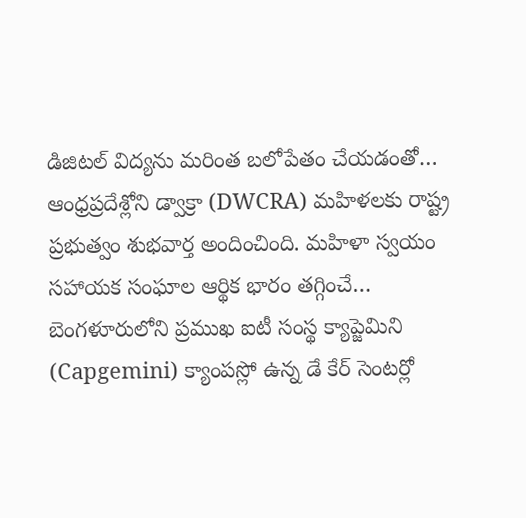డిజిటల్ విద్యను మరింత బలోపేతం చేయడంతో…
ఆంధ్రప్రదేశ్లోని డ్వాక్రా (DWCRA) మహిళలకు రాష్ట్ర ప్రభుత్వం శుభవార్త అందించింది. మహిళా స్వయం సహాయక సంఘాల ఆర్థిక భారం తగ్గించే…
బెంగళూరులోని ప్రముఖ ఐటీ సంస్థ క్యాప్జెమిని (Capgemini) క్యాంపస్లో ఉన్న డే కేర్ సెంటర్లో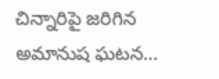చిన్నారిపై జరిగిన అమానుష ఘటన…